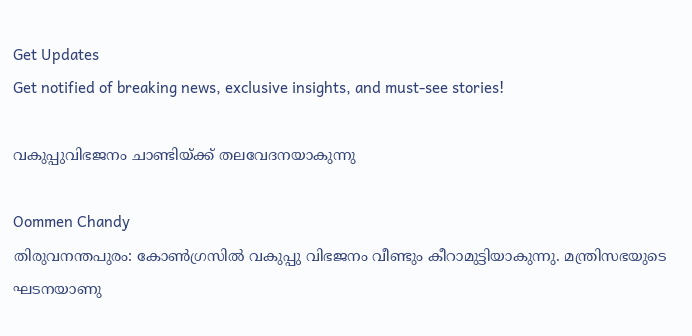Get Updates
Get notified of breaking news, exclusive insights, and must-see stories!

വകുപ്പുവിഭജനം ചാണ്ടിയ്ക്ക് തലവേദനയാകുന്നു

Oommen Chandy
തിരുവനന്തപുരം: കോണ്‍ഗ്രസില്‍ വകുപ്പു വിഭജനം വീണ്ടും കീറാമുട്ടിയാകുന്നു. മന്ത്രിസഭയുടെ ഘടനയാണു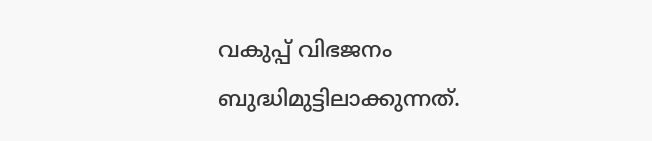വകുപ്പ് വിഭജനം ബുദ്ധിമുട്ടിലാക്കുന്നത്.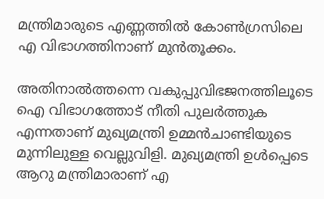മന്ത്രിമാരുടെ എണ്ണത്തില്‍ കോണ്‍ഗ്രസിലെ എ വിഭാഗത്തിനാണ് മുന്‍തൂക്കം.

അതിനാല്‍ത്തന്നെ വകുപ്പുവിഭജനത്തിലൂടെ ഐ വിഭാഗത്തോട് നീതി പുലര്‍ത്തുക എന്നതാണ് മുഖ്യമന്ത്രി ഉമ്മന്‍ചാണ്ടിയുടെ മുന്നിലുള്ള വെല്ലുവിളി. മുഖ്യമന്ത്രി ഉള്‍പ്പെടെ ആറു മന്ത്രിമാരാണ് എ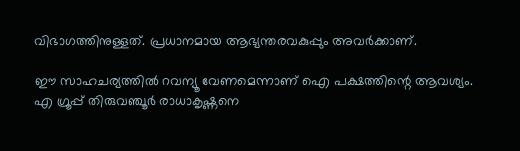വിഭാഗത്തിനുള്ളത്. പ്രധാനമായ ആഭ്യന്തരവകുപ്പും അവര്‍ക്കാണ്.

ഈ സാഹചര്യത്തില്‍ റവന്യൂ വേണമെന്നാണ് ഐ പക്ഷത്തിന്റെ ആവശ്യം.
എ ഗ്രൂപ്പ് തിരുവഞ്ചൂര്‍ രാധാകൃഷ്ണനെ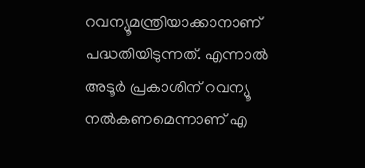റവന്യൂമന്ത്രിയാക്കാനാണ് പദ്ധതിയിടുന്നത്. എന്നാല്‍ അടൂര്‍ പ്രകാശിന് റവന്യൂ നല്‍കണമെന്നാണ് എ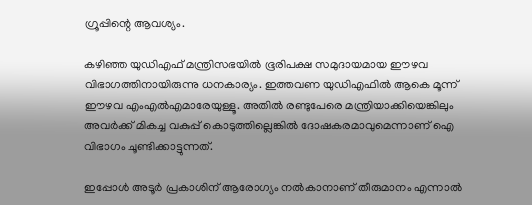ഗ്രൂപ്പിന്റെ ആവശ്യം.

കഴിഞ്ഞ യുഡിഎഫ് മന്ത്രിസഭയില്‍ ഭൂരിപക്ഷ സമുദായമായ ഈഴവ വിഭാഗത്തിനായിരുന്നു ധനകാര്യം. ഇത്തവണ യുഡിഎഫില്‍ ആകെ മൂന്ന് ഈഴവ എംഎല്‍എമാരേയുള്ളൂ. അതില്‍ രണ്ടുപേരെ മന്ത്രിയാക്കിയെങ്കിലും അവര്‍ക്ക് മികച്ച വകുപ്പ് കൊടുത്തില്ലെങ്കില്‍ ദോഷകരമാവുമെന്നാണ് ഐ വിഭാഗം ചൂണ്ടിക്കാട്ടുന്നത്.

ഇപ്പോള്‍ അടൂര്‍ പ്രകാശിന് ആരോഗ്യം നല്‍കാനാണ് തീരുമാനം എന്നാല്‍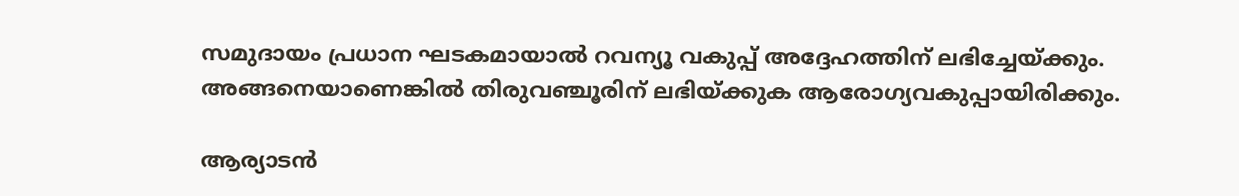സമുദായം പ്രധാന ഘടകമായാല്‍ റവന്യൂ വകുപ്പ് അദ്ദേഹത്തിന് ലഭിച്ചേയ്ക്കും. അങ്ങനെയാണെങ്കില്‍ തിരുവഞ്ചൂരിന് ലഭിയ്ക്കുക ആരോഗ്യവകുപ്പായിരിക്കും.

ആര്യാടന്‍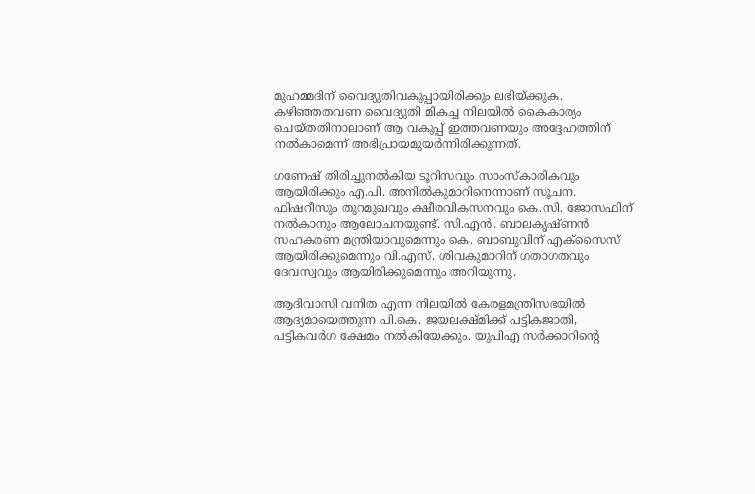മുഹമ്മദിന് വൈദ്യുതിവകുപ്പായിരിക്കും ലഭിയ്ക്കുക. കഴിഞ്ഞതവണ വൈദ്യുതി മികച്ച നിലയില്‍ കൈകാര്യം ചെയ്തതിനാലാണ് ആ വകുപ്പ് ഇത്തവണയും അദ്ദേഹത്തിന് നല്‍കാമെന്ന് അഭിപ്രായമുയര്‍ന്നിരിക്കുന്നത്.

ഗണേഷ് തിരിച്ചുനല്‍കിയ ടൂറിസവും സാംസ്‌കാരികവും ആയിരിക്കും എ.പി. അനില്‍കുമാറിനെന്നാണ് സൂചന. ഫിഷറീസും തുറമുഖവും ക്ഷീരവികസനവും കെ.സി. ജോസഫിന് നല്‍കാനും ആലോചനയുണ്ട്. സി.എന്‍. ബാലകൃഷ്ണന്‍ സഹകരണ മന്ത്രിയാവുമെന്നും കെ. ബാബുവിന് എക്‌സൈസ് ആയിരിക്കുമെന്നും വി.എസ്. ശിവകുമാറിന് ഗതാഗതവും ദേവസ്വവും ആയിരിക്കുമെന്നും അറിയുന്നു.

ആദിവാസി വനിത എന്ന നിലയില്‍ കേരളമന്ത്രിസഭയില്‍ ആദ്യമായെത്തുന്ന പി.കെ. ജയലക്ഷ്മിക്ക് പട്ടികജാതി, പട്ടികവര്‍ഗ ക്ഷേമം നല്‍കിയേക്കും. യുപിഎ സര്‍ക്കാറിന്റെ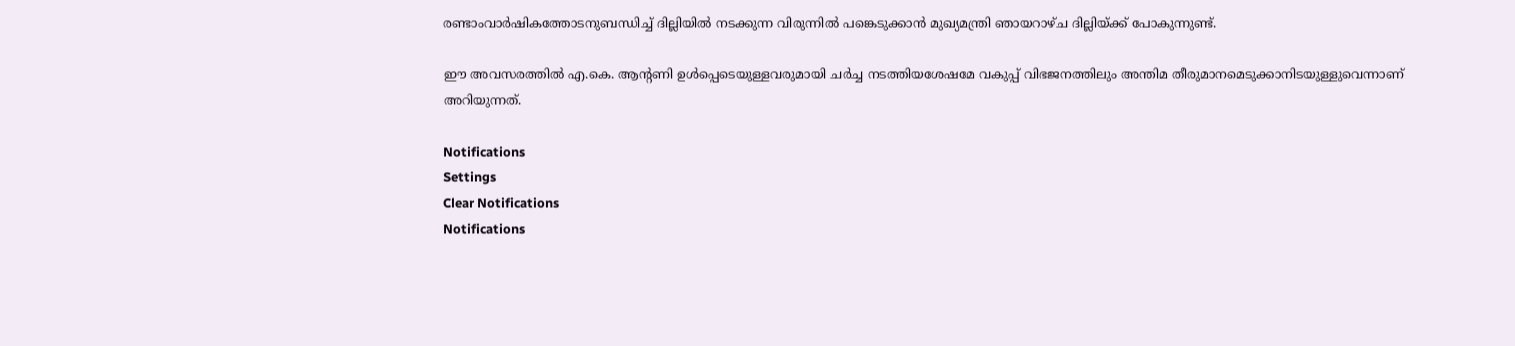രണ്ടാംവാര്‍ഷികത്തോടനുബന്ധിച്ച് ദില്ലിയില്‍ നടക്കുന്ന വിരുന്നില്‍ പങ്കെടുക്കാന്‍ മുഖ്യമന്ത്രി ഞായറാഴ്ച ദില്ലിയ്ക്ക് പോകുന്നുണ്ട്.

ഈ അവസരത്തില്‍ എ.കെ. ആന്റണി ഉള്‍പ്പെടെയുള്ളവരുമായി ചര്‍ച്ച നടത്തിയശേഷമേ വകുപ്പ് വിഭജനത്തിലും അന്തിമ തീരുമാനമെടുക്കാനിടയുള്ളുവെന്നാണ് അറിയുന്നത്.

Notifications
Settings
Clear Notifications
Notifications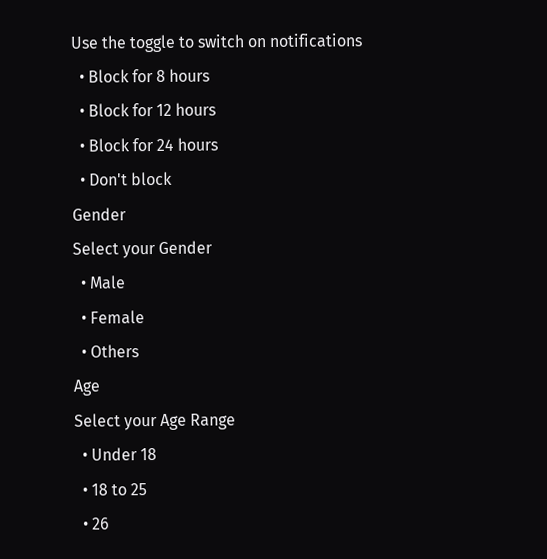Use the toggle to switch on notifications
  • Block for 8 hours
  • Block for 12 hours
  • Block for 24 hours
  • Don't block
Gender
Select your Gender
  • Male
  • Female
  • Others
Age
Select your Age Range
  • Under 18
  • 18 to 25
  • 26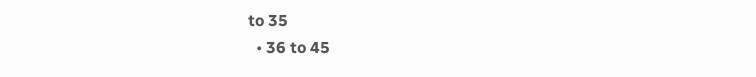to 35
  • 36 to 45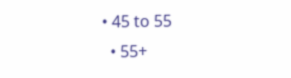• 45 to 55
  • 55+